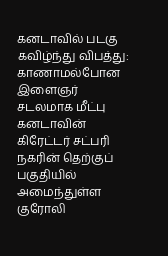கனடாவில் படகு கவிழ்ந்து விபத்து: காணாமல்போன இளைஞர் சடலமாக மீட்பு
கனடாவின் கிரேட்டர் சட்பரி நகரின் தெற்குப் பகுதியில் அமைந்துள்ள குரோலி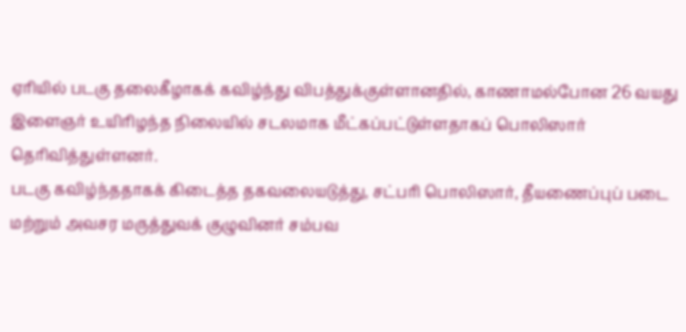ஏரியில் படகு தலைகீழாகக் கவிழ்ந்து விபத்துக்குள்ளானதில், காணாமல்போன 26 வயது இளைஞர் உயிரிழந்த நிலையில் சடலமாக மீட்கப்பட்டுள்ளதாகப் பொலிஸார் தெரிவித்துள்ளனர்.
படகு கவிழ்ந்ததாகக் கிடைத்த தகவலையடுத்து, சட்பரி பொலிஸார், தீயணைப்புப் படை மற்றும் அவசர மருத்துவக் குழுவினர் சம்பவ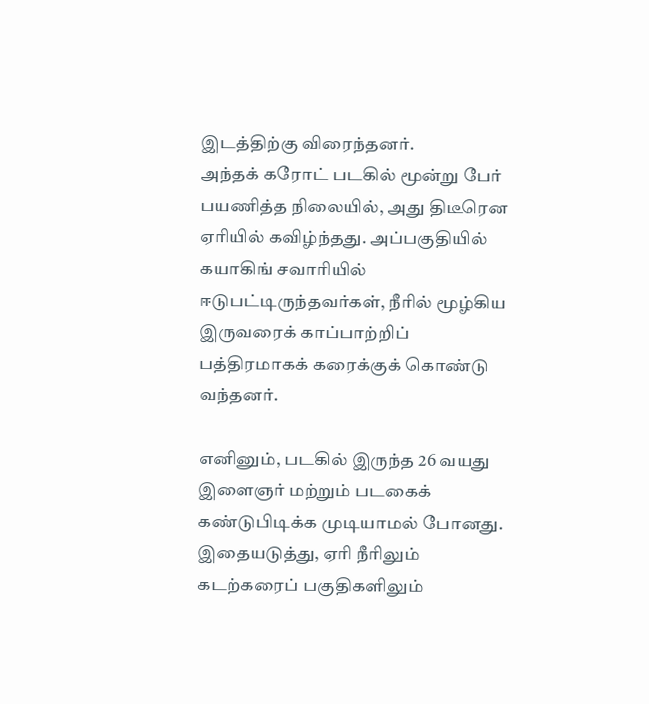இடத்திற்கு விரைந்தனர்.
அந்தக் கரோட் படகில் மூன்று பேர் பயணித்த நிலையில், அது திடீரென ஏரியில் கவிழ்ந்தது. அப்பகுதியில் கயாகிங் சவாரியில் ஈடுபட்டிருந்தவர்கள், நீரில் மூழ்கிய இருவரைக் காப்பாற்றிப் பத்திரமாகக் கரைக்குக் கொண்டு வந்தனர்.

எனினும், படகில் இருந்த 26 வயது இளைஞர் மற்றும் படகைக் கண்டுபிடிக்க முடியாமல் போனது.
இதையடுத்து, ஏரி நீரிலும் கடற்கரைப் பகுதிகளிலும்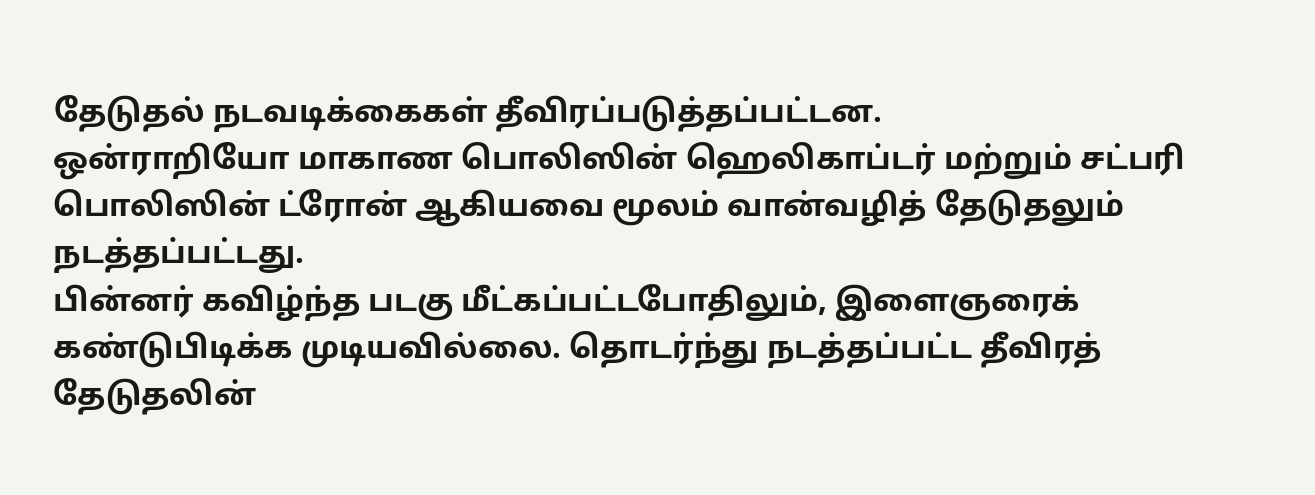தேடுதல் நடவடிக்கைகள் தீவிரப்படுத்தப்பட்டன.
ஒன்ராறியோ மாகாண பொலிஸின் ஹெலிகாப்டர் மற்றும் சட்பரி பொலிஸின் ட்ரோன் ஆகியவை மூலம் வான்வழித் தேடுதலும் நடத்தப்பட்டது.
பின்னர் கவிழ்ந்த படகு மீட்கப்பட்டபோதிலும், இளைஞரைக் கண்டுபிடிக்க முடியவில்லை. தொடர்ந்து நடத்தப்பட்ட தீவிரத் தேடுதலின்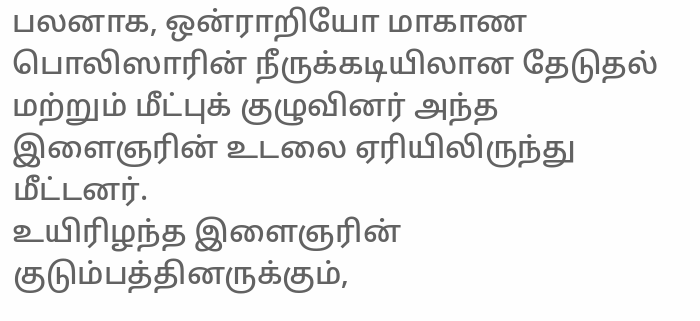பலனாக, ஒன்ராறியோ மாகாண பொலிஸாரின் நீருக்கடியிலான தேடுதல் மற்றும் மீட்புக் குழுவினர் அந்த இளைஞரின் உடலை ஏரியிலிருந்து மீட்டனர்.
உயிரிழந்த இளைஞரின் குடும்பத்தினருக்கும்,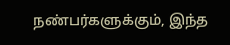நண்பர்களுக்கும், இந்த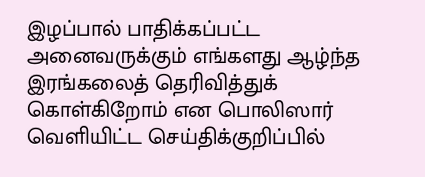இழப்பால் பாதிக்கப்பட்ட அனைவருக்கும் எங்களது ஆழ்ந்த இரங்கலைத் தெரிவித்துக் கொள்கிறோம் என பொலிஸார் வெளியிட்ட செய்திக்குறிப்பில்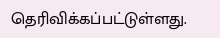தெரிவிக்கப்பட்டுள்ளது.